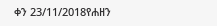ቀን 23/11/2018የሐዘን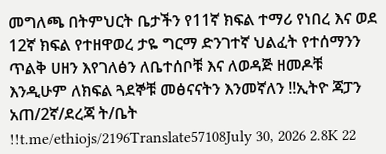መግለጫ በትምህርት ቤታችን የ11ኛ ክፍል ተማሪ የነበረ እና ወደ 12ኛ ክፍል የተዘዋወረ ታዬ ግርማ ድንገተኛ ህልፈት የተሰማንን ጥልቅ ሀዘን እየገለፅን ለቤተሰቦቹ እና ለወዳጅ ዘመዶቹ እንዲሁም ለክፍል ጓደኞቹ መፅናናትን እንመኛለን !!ኢትዮ ጃፓን አጠ/2ኛ/ደረጃ ት/ቤት !!t.me/ethiojs/2196Translate57108July 30, 2026 2.8K 22